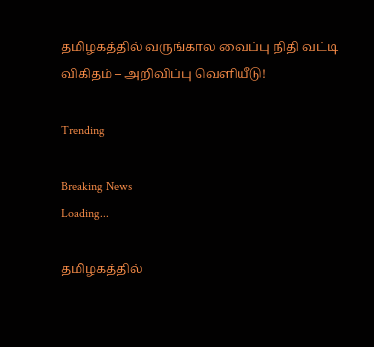தமிழகத்தில் வருங்கால வைப்பு நிதி வட்டி விகிதம் – அறிவிப்பு வெளியீடு!

Trending

Breaking News
Loading...

தமிழகத்தில்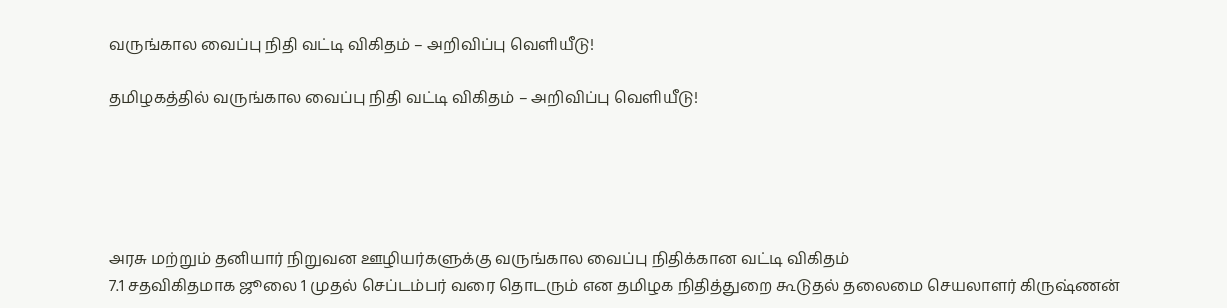வருங்கால வைப்பு நிதி வட்டி விகிதம் – அறிவிப்பு வெளியீடு!

தமிழகத்தில் வருங்கால வைப்பு நிதி வட்டி விகிதம் – அறிவிப்பு வெளியீடு!





அரசு மற்றும் தனியார் நிறுவன ஊழியர்களுக்கு வருங்கால வைப்பு நிதிக்கான வட்டி விகிதம்
7.1 சதவிகிதமாக ஜூலை 1 முதல் செப்டம்பர் வரை தொடரும் என தமிழக நிதித்துறை கூடுதல் தலைமை செயலாளர் கிருஷ்ணன்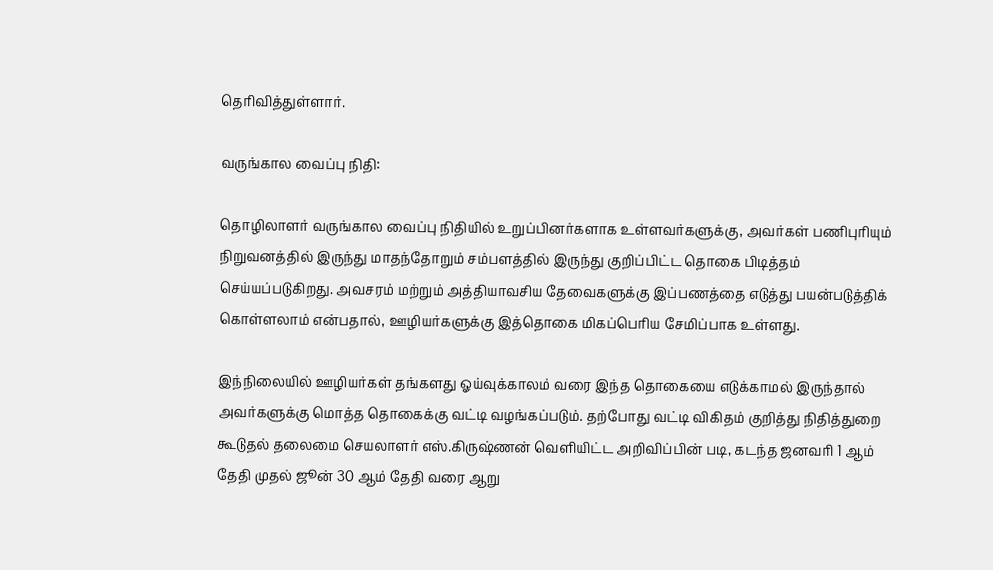தெரிவித்துள்ளார்.

வருங்கால வைப்பு நிதி:

தொழிலாளர் வருங்கால வைப்பு நிதியில் உறுப்பினர்களாக உள்ளவர்களுக்கு, அவர்கள் பணிபுரியும் நிறுவனத்தில் இருந்து மாதந்தோறும் சம்பளத்தில் இருந்து குறிப்பிட்ட தொகை பிடித்தம் செய்யப்படுகிறது. அவசரம் மற்றும் அத்தியாவசிய தேவைகளுக்கு இப்பணத்தை எடுத்து பயன்படுத்திக் கொள்ளலாம் என்பதால், ஊழியர்களுக்கு இத்தொகை மிகப்பெரிய சேமிப்பாக உள்ளது.

இந்நிலையில் ஊழியர்கள் தங்களது ஓய்வுக்காலம் வரை இந்த தொகையை எடுக்காமல் இருந்தால் அவர்களுக்கு மொத்த தொகைக்கு வட்டி வழங்கப்படும். தற்போது வட்டி விகிதம் குறித்து நிதித்துறை கூடுதல் தலைமை செயலாளர் எஸ்.கிருஷ்ணன் வெளியிட்ட அறிவிப்பின் படி, கடந்த ஜனவரி 1 ஆம் தேதி முதல் ஜூன் 30 ஆம் தேதி வரை ஆறு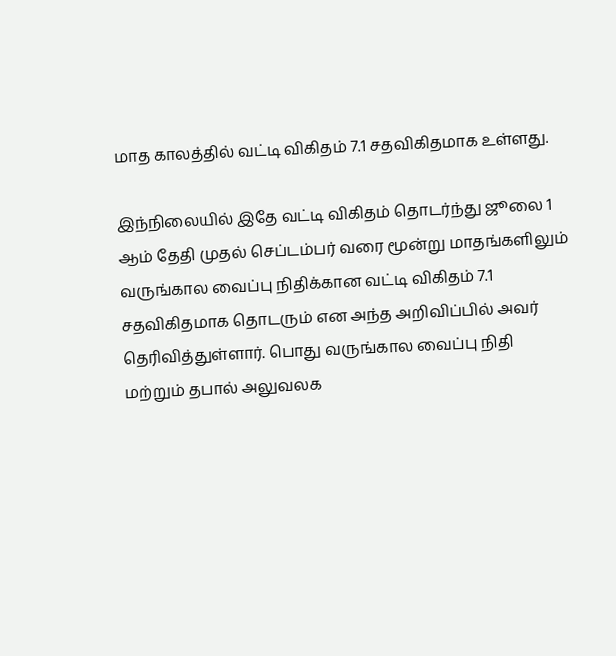மாத காலத்தில் வட்டி விகிதம் 7.1 சதவிகிதமாக உள்ளது.

இந்நிலையில் இதே வட்டி விகிதம் தொடர்ந்து ஜூலை 1 ஆம் தேதி முதல் செப்டம்பர் வரை மூன்று மாதங்களிலும் வருங்கால வைப்பு நிதிக்கான வட்டி விகிதம் 7.1 சதவிகிதமாக தொடரும் என அந்த அறிவிப்பில் அவர் தெரிவித்துள்ளார். பொது வருங்கால வைப்பு நிதி மற்றும் தபால் அலுவலக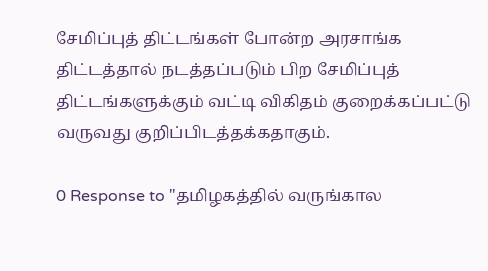சேமிப்புத் திட்டங்கள் போன்ற அரசாங்க திட்டத்தால் நடத்தப்படும் பிற சேமிப்புத் திட்டங்களுக்கும் வட்டி விகிதம் குறைக்கப்பட்டு வருவது குறிப்பிடத்தக்கதாகும்.

0 Response to "தமிழகத்தில் வருங்கால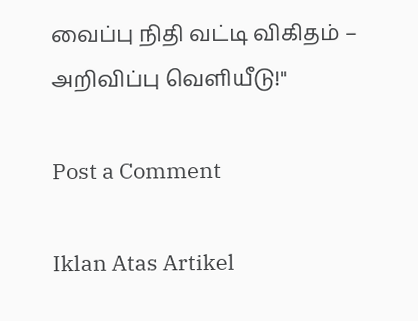வைப்பு நிதி வட்டி விகிதம் – அறிவிப்பு வெளியீடு!"

Post a Comment

Iklan Atas Artikel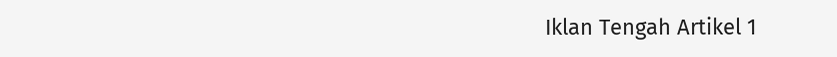Iklan Tengah Artikel 1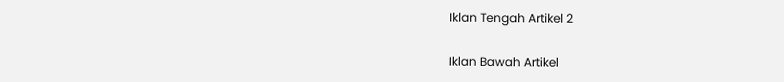Iklan Tengah Artikel 2

Iklan Bawah Artikel